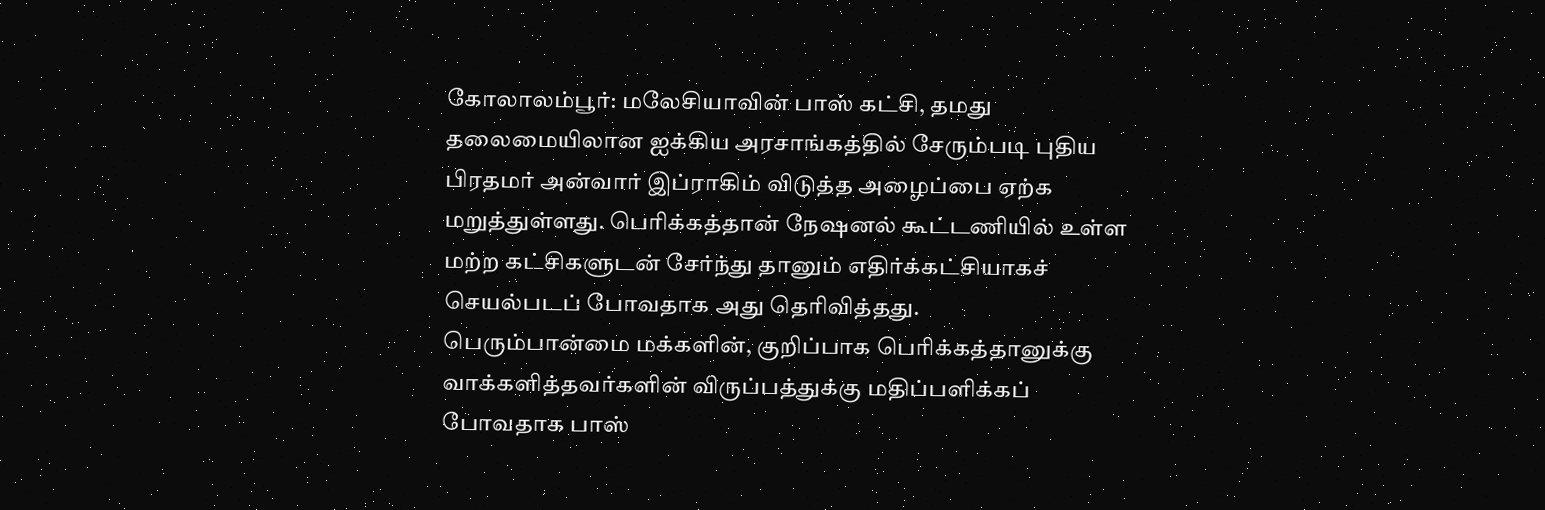கோலாலம்பூர்: மலேசியாவின் பாஸ் கட்சி, தமது தலைமையிலான ஐக்கிய அரசாங்கத்தில் சேரும்படி புதிய பிரதமர் அன்வார் இப்ராகிம் விடுத்த அழைப்பை ஏற்க மறுத்துள்ளது. பெரிக்கத்தான் நேஷனல் கூட்டணியில் உள்ள மற்ற கட்சிகளுடன் சேர்ந்து தானும் எதிர்க்கட்சியாகச் செயல்படப் போவதாக அது தெரிவித்தது.
பெரும்பான்மை மக்களின், குறிப்பாக பெரிக்கத்தானுக்கு வாக்களித்தவர்களின் விருப்பத்துக்கு மதிப்பளிக்கப் போவதாக பாஸ்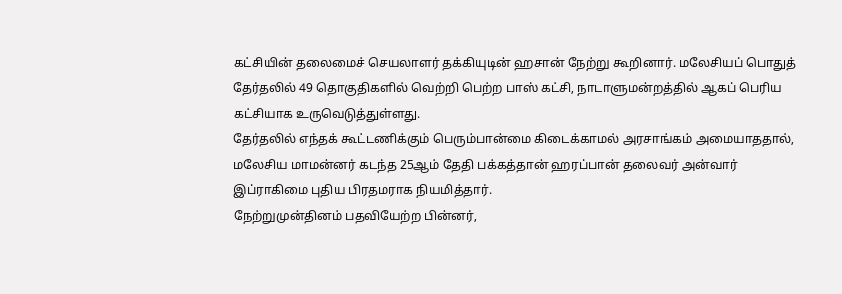கட்சியின் தலைமைச் செயலாளர் தக்கியுடின் ஹசான் நேற்று கூறினார். மலேசியப் பொதுத் தேர்தலில் 49 தொகுதிகளில் வெற்றி பெற்ற பாஸ் கட்சி, நாடாளுமன்றத்தில் ஆகப் பெரிய கட்சியாக உருவெடுத்துள்ளது.
தேர்தலில் எந்தக் கூட்டணிக்கும் பெரும்பான்மை கிடைக்காமல் அரசாங்கம் அமையாததால், மலேசிய மாமன்னர் கடந்த 25ஆம் தேதி பக்கத்தான் ஹரப்பான் தலைவர் அன்வார் இப்ராகிமை புதிய பிரதமராக நியமித்தார்.
நேற்றுமுன்தினம் பதவியேற்ற பின்னர்,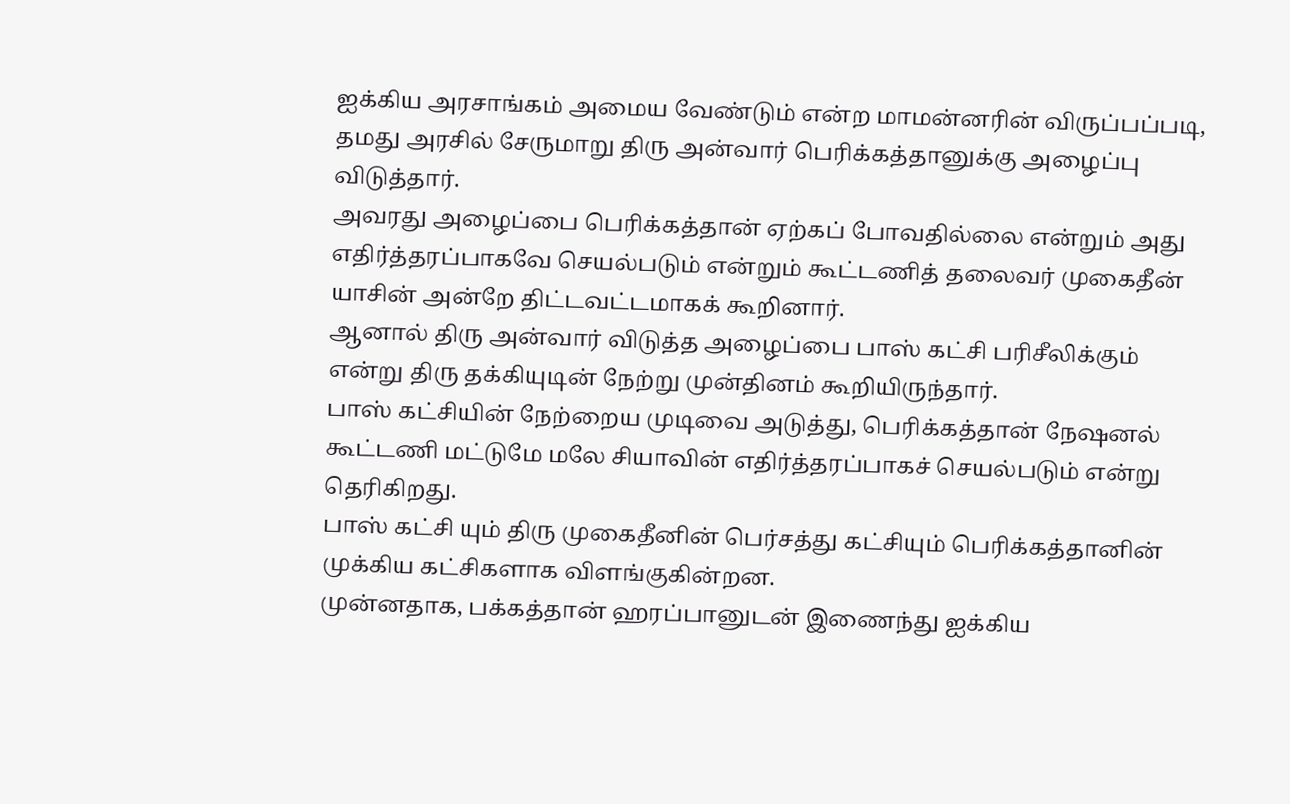ஐக்கிய அரசாங்கம் அமைய வேண்டும் என்ற மாமன்னரின் விருப்பப்படி, தமது அரசில் சேருமாறு திரு அன்வார் பெரிக்கத்தானுக்கு அழைப்பு விடுத்தார்.
அவரது அழைப்பை பெரிக்கத்தான் ஏற்கப் போவதில்லை என்றும் அது எதிர்த்தரப்பாகவே செயல்படும் என்றும் கூட்டணித் தலைவர் முகைதீன் யாசின் அன்றே திட்டவட்டமாகக் கூறினார்.
ஆனால் திரு அன்வார் விடுத்த அழைப்பை பாஸ் கட்சி பரிசீலிக்கும் என்று திரு தக்கியுடின் நேற்று முன்தினம் கூறியிருந்தார்.
பாஸ் கட்சியின் நேற்றைய முடிவை அடுத்து, பெரிக்கத்தான் நேஷனல் கூட்டணி மட்டுமே மலே சியாவின் எதிர்த்தரப்பாகச் செயல்படும் என்று தெரிகிறது.
பாஸ் கட்சி யும் திரு முகைதீனின் பெர்சத்து கட்சியும் பெரிக்கத்தானின் முக்கிய கட்சிகளாக விளங்குகின்றன.
முன்னதாக, பக்கத்தான் ஹரப்பானுடன் இணைந்து ஐக்கிய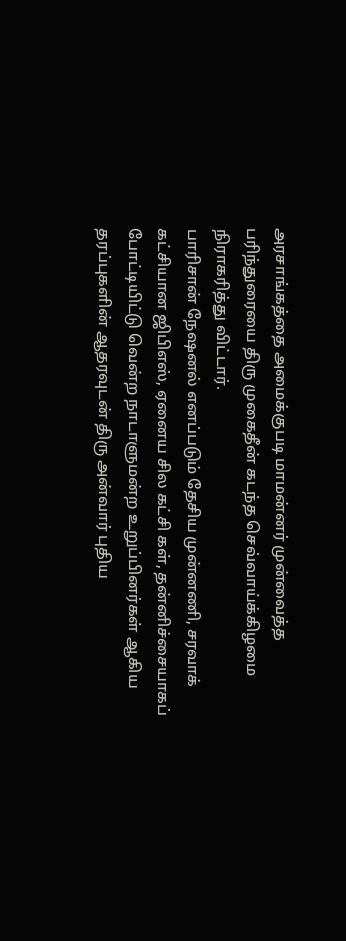அரசாங்கத்தை அமைக்குபடி மாமன்னர் முன்வைத்த பரிந்துரையை திரு முகைதீன் கடந்த செவ்வாய்க்கிழமை நிராகரித்து விட்டார்.
பாரிசான் நேஷனல் எனப்படும் தேசிய முன்னணி, சரவாக் கட்சியான ஜிபிஎஸ், ஏனைய சில கட்சி கள், தன்னிச்சையாகப் போட்டியிட்டு வென்ற நாடாளுமன்ற உறுப்பினர்கள் ஆகிய தரப்புகளின் ஆதரவுடன் திரு அன்வார் புதிய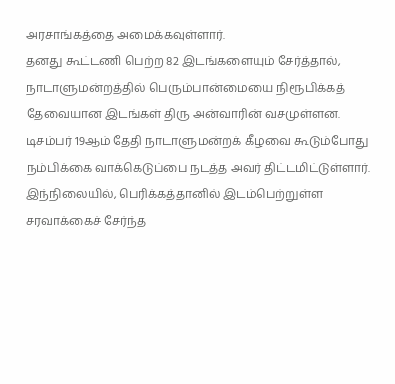அரசாங்கத்தை அமைக்கவுள்ளார்.
தனது கூட்டணி பெற்ற 82 இடங்களையும் சேர்த்தால், நாடாளுமன்றத்தில் பெரும்பான்மையை நிரூபிக்கத் தேவையான இடங்கள் திரு அன்வாரின் வசமுள்ளன.
டிசம்பர் 19ஆம் தேதி நாடாளுமன்றக் கீழவை கூடும்போது நம்பிக்கை வாக்கெடுப்பை நடத்த அவர் திட்டமிட்டுள்ளார்.
இந்நிலையில், பெரிக்கத்தானில் இடம்பெற்றுள்ள சரவாக்கைச் சேர்ந்த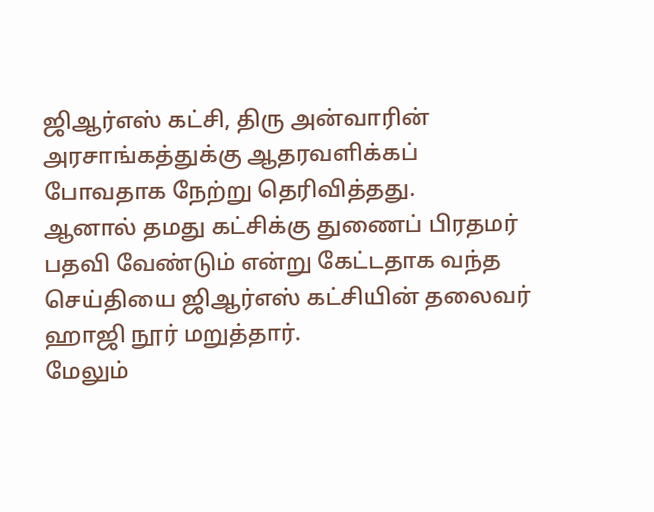ஜிஆர்எஸ் கட்சி, திரு அன்வாரின் அரசாங்கத்துக்கு ஆதரவளிக்கப் போவதாக நேற்று தெரிவித்தது.
ஆனால் தமது கட்சிக்கு துணைப் பிரதமர் பதவி வேண்டும் என்று கேட்டதாக வந்த செய்தியை ஜிஆர்எஸ் கட்சியின் தலைவர் ஹாஜி நூர் மறுத்தார்.
மேலும்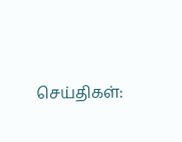செய்திகள்: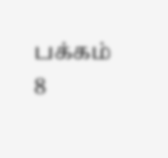பக்கம் 8